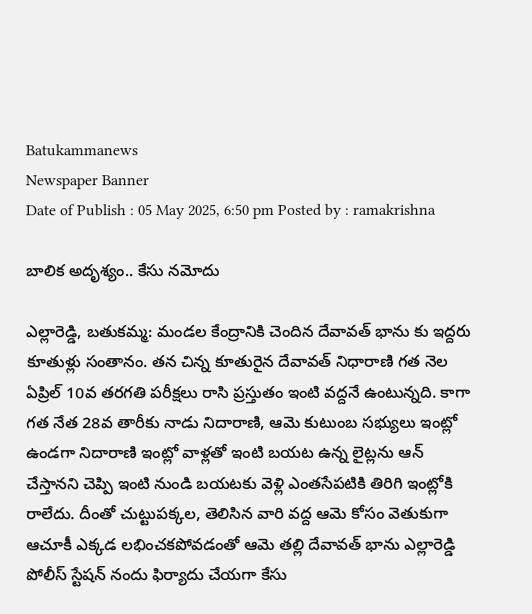Batukammanews
Newspaper Banner
Date of Publish : 05 May 2025, 6:50 pm Posted by : ramakrishna

బాలిక అదృశ్యం.. కేసు నమోదు

ఎల్లారెడ్డి, బతుకమ్మ: మండల కేంద్రానికి చెందిన దేవావత్ భాను కు ఇద్దరు కూతుళ్లు సంతానం. తన చిన్న కూతురైన దేవావత్ నిధారాణి గత నెల ఏప్రిల్ 10వ తరగతి పరీక్షలు రాసి ప్రస్తుతం ఇంటి వద్దనే ఉంటున్నది. కాగా గత నేత 28వ తారీకు నాడు నిదారాణి, ఆమె కుటుంబ సభ్యులు ఇంట్లో ఉండగా నిదారాణి ఇంట్లో వాళ్లతో ఇంటి బయట ఉన్న లైట్లను ఆన్ చేస్తానని చెప్పి ఇంటి నుండి బయటకు వెళ్లి ఎంతసేపటికి తిరిగి ఇంట్లోకి రాలేదు. దీంతో చుట్టుపక్కల, తెలిసిన వారి వద్ద ఆమె కోసం వెతుకుగా  ఆచూకీ ఎక్కడ లభించకపోవడంతో ఆమె తల్లి దేవావత్ భాను ఎల్లారెడ్డి పోలీస్ స్టేషన్ నందు ఫిర్యాదు చేయగా కేసు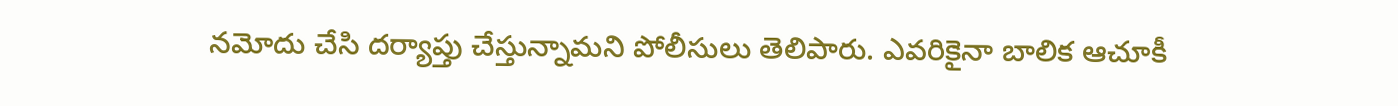నమోదు చేసి దర్యాప్తు చేస్తున్నామని పోలీసులు తెలిపారు. ఎవరికైనా బాలిక ఆచూకీ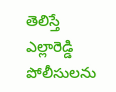తెలిస్తే ఎల్లారెడ్డి పోలీసులను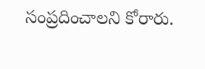సంప్రదించాలని కోరారు.